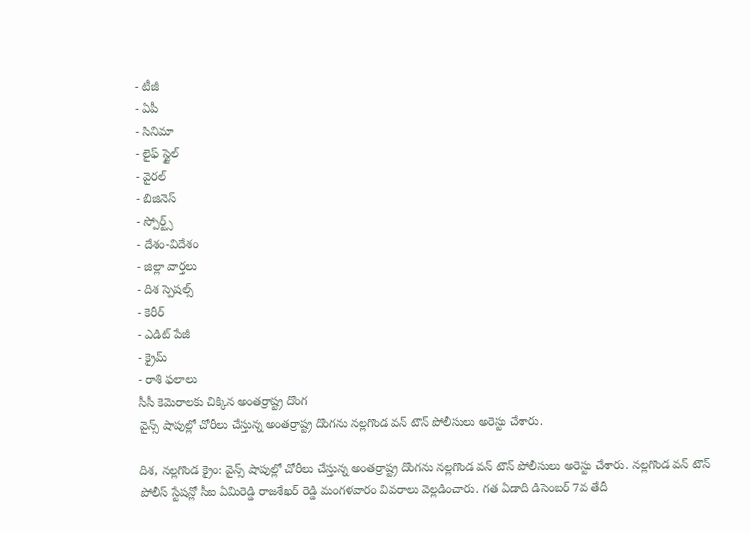- టీజీ
- ఏపీ
- సినిమా
- లైఫ్ స్టైల్
- వైరల్
- బిజినెస్
- స్పోర్ట్స్
- దేశం-విదేశం
- జిల్లా వార్తలు
- దిశ స్పెషల్స్
- కెరీర్
- ఎడిట్ పేజీ
- క్రైమ్
- రాశి ఫలాలు
సీసీ కెమెరాలకు చిక్కిన అంతర్రాష్ట్ర దొంగ
వైన్స్ షాపుల్లో చోరీలు చేస్తున్న అంతర్రాష్ట్ర దొంగను నల్లగొండ వన్ టౌన్ పోలీసులు అరెస్టు చేశారు.

దిశ, నల్లగొండ క్రైం: వైన్స్ షాపుల్లో చోరీలు చేస్తున్న అంతర్రాష్ట్ర దొంగను నల్లగొండ వన్ టౌన్ పోలీసులు అరెస్టు చేశారు. నల్లగొండ వన్ టౌన్ పోలీస్ స్టేషన్లో సీఐ ఏమిరెడ్డి రాజశేఖర్ రెడ్డి మంగళవారం వివరాలు వెల్లడించారు. గత ఏడాది డిసెంబర్ 7వ తేదీ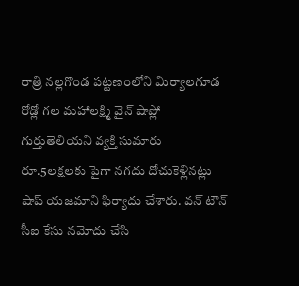రాత్రి నల్లగొండ పట్టణంలోని మిర్యాలగూడ రోడ్లో గల మహాలక్ష్మి వైన్ షాప్లో గుర్తుతెలియని వ్యక్తి సుమారు రూ.5లక్షలకు పైగా నగదు దోచుకెళ్లినట్లు షాప్ యజమాని ఫిర్యాదు చేశారు. వన్ టౌన్ సీఐ కేసు నమోదు చేసి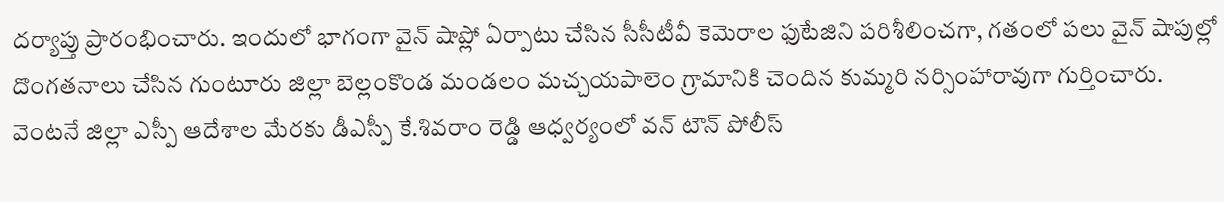దర్యాప్తు ప్రారంభించారు. ఇందులో భాగంగా వైన్ షాప్లో ఏర్పాటు చేసిన సీసీటీవీ కెమెరాల ఫుటేజిని పరిశీలించగా, గతంలో పలు వైన్ షాపుల్లో దొంగతనాలు చేసిన గుంటూరు జిల్లా బెల్లంకొండ మండలం మచ్చయపాలెం గ్రామానికి చెందిన కుమ్మరి నర్సింహారావుగా గుర్తించారు. వెంటనే జిల్లా ఎస్పీ ఆదేశాల మేరకు డీఎస్పీ కే.శివరాం రెడ్డి ఆధ్వర్యంలో వన్ టౌన్ పోలీస్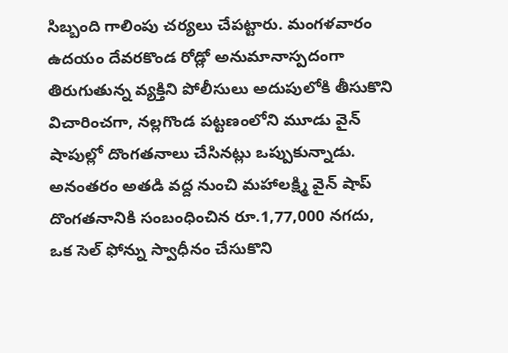సిబ్బంది గాలింపు చర్యలు చేపట్టారు. మంగళవారం ఉదయం దేవరకొండ రోడ్లో అనుమానాస్పదంగా తిరుగుతున్న వ్యక్తిని పోలీసులు అదుపులోకి తీసుకొని విచారించగా, నల్లగొండ పట్టణంలోని మూడు వైన్ షాపుల్లో దొంగతనాలు చేసినట్లు ఒప్పుకున్నాడు. అనంతరం అతడి వద్ద నుంచి మహాలక్ష్మి వైన్ షాప్ దొంగతనానికి సంబంధించిన రూ.1,77,000 నగదు, ఒక సెల్ ఫోన్ను స్వాధీనం చేసుకొని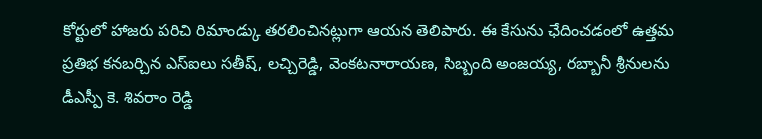కోర్టులో హాజరు పరిచి రిమాండ్కు తరలించినట్లుగా ఆయన తెలిపారు. ఈ కేసును ఛేదించడంలో ఉత్తమ ప్రతిభ కనబర్చిన ఎస్ఐలు సతీష్, లచ్చిరెడ్డి, వెంకటనారాయణ, సిబ్బంది అంజయ్య, రబ్బానీ శ్రీనులను డీఎస్పీ కె. శివరాం రెడ్డి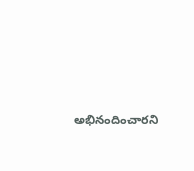అభినందించారని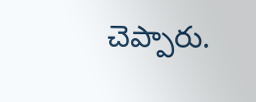చెప్పారు.